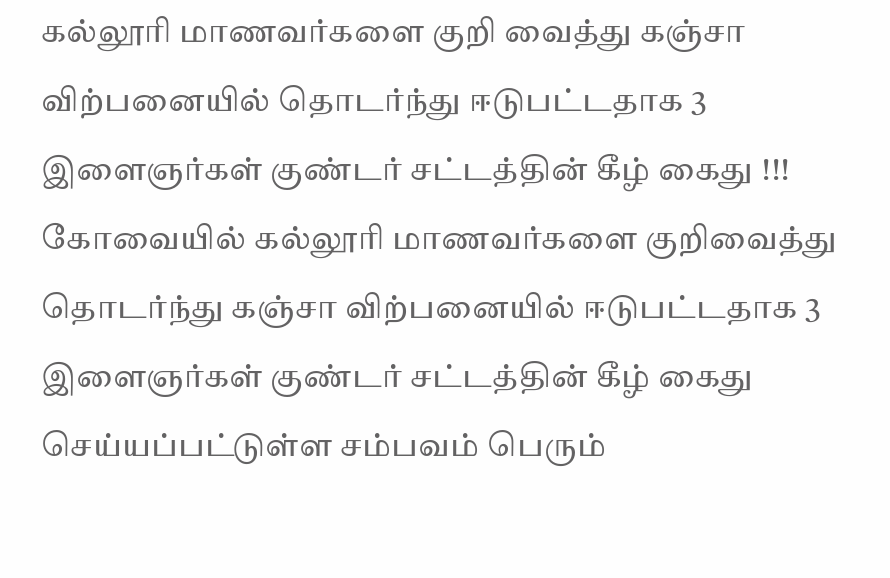கல்லூரி மாணவர்களை குறி வைத்து கஞ்சா விற்பனையில் தொடர்ந்து ஈடுபட்டதாக 3 இளைஞர்கள் குண்டர் சட்டத்தின் கீழ் கைது !!!
கோவையில் கல்லூரி மாணவர்களை குறிவைத்து தொடர்ந்து கஞ்சா விற்பனையில் ஈடுபட்டதாக 3 இளைஞர்கள் குண்டர் சட்டத்தின் கீழ் கைது செய்யப்பட்டுள்ள சம்பவம் பெரும்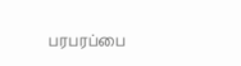பரபரப்பை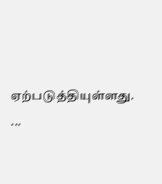ஏற்படுத்தியுள்ளது. ...